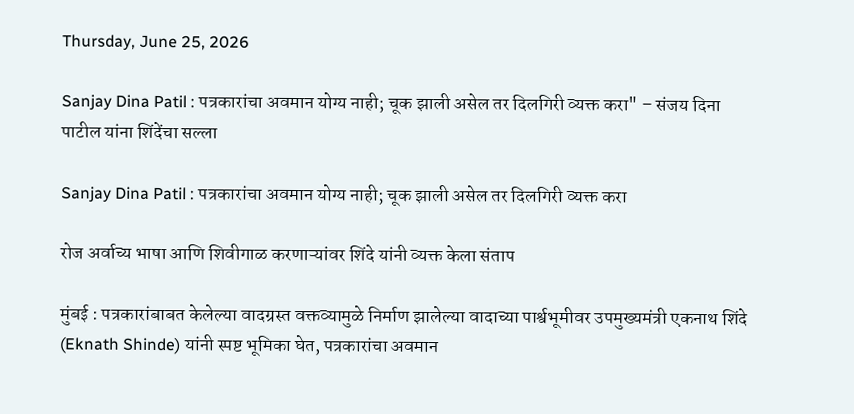Thursday, June 25, 2026

Sanjay Dina Patil : पत्रकारांचा अवमान योग्य नाही; चूक झाली असेल तर दिलगिरी व्यक्त करा" – संजय दिना पाटील यांना शिंदेंचा सल्ला

Sanjay Dina Patil : पत्रकारांचा अवमान योग्य नाही; चूक झाली असेल तर दिलगिरी व्यक्त करा

रोज अर्वाच्य भाषा आणि शिवीगाळ करणाऱ्यांवर शिंदे यांनी व्यक्त केला संताप

मुंबई : पत्रकारांबाबत केलेल्या वादग्रस्त वक्तव्यामुळे निर्माण झालेल्या वादाच्या पार्श्वभूमीवर उपमुख्यमंत्री एकनाथ शिंदे (Eknath Shinde) यांनी स्पष्ट भूमिका घेत, पत्रकारांचा अवमान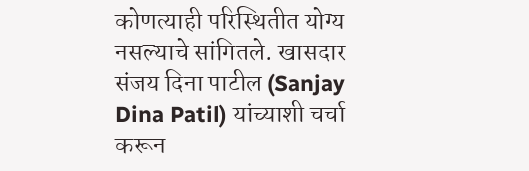कोणत्याही परिस्थितीत योग्य नसल्याचे सांगितले. खासदार संजय दिना पाटील (Sanjay Dina Patil) यांच्याशी चर्चा करून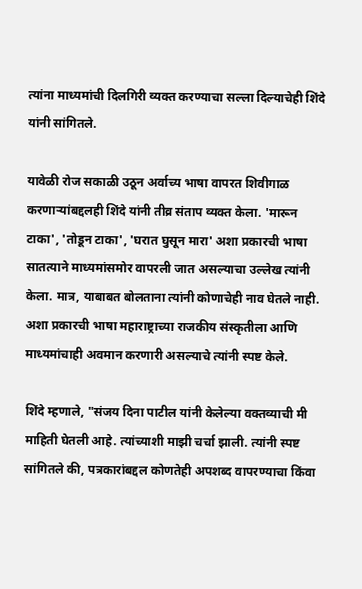त्यांना माध्यमांची दिलगिरी व्यक्त करण्याचा सल्ला दिल्याचेही शिंदे यांनी सांगितले.

यावेळी रोज सकाळी उठून अर्वाच्य भाषा वापरत शिवीगाळ करणाऱ्यांबद्दलही शिंदे यांनी तीव्र संताप व्यक्त केला. 'मारून टाका', 'तोडून टाका', 'घरात घुसून मारा' अशा प्रकारची भाषा सातत्याने माध्यमांसमोर वापरली जात असल्याचा उल्लेख त्यांनी केला. मात्र, याबाबत बोलताना त्यांनी कोणाचेही नाव घेतले नाही. अशा प्रकारची भाषा महाराष्ट्राच्या राजकीय संस्कृतीला आणि माध्यमांचाही अवमान करणारी असल्याचे त्यांनी स्पष्ट केले.

शिंदे म्हणाले, "संजय दिना पाटील यांनी केलेल्या वक्तव्याची मी माहिती घेतली आहे. त्यांच्याशी माझी चर्चा झाली. त्यांनी स्पष्ट सांगितले की, पत्रकारांबद्दल कोणतेही अपशब्द वापरण्याचा किंवा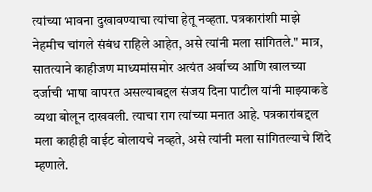त्यांच्या भावना दुखावण्याचा त्यांचा हेतू नव्हता. पत्रकारांशी माझे नेहमीच चांगले संबंध राहिले आहेत, असे त्यांनी मला सांगितले." मात्र, सातत्याने काहीजण माध्यमांसमोर अत्यंत अर्वाच्य आणि खालच्या दर्जाची भाषा वापरत असल्याबद्दल संजय दिना पाटील यांनी माझ्याकडे व्यथा बोलून दाखवली. त्याचा राग त्यांच्या मनात आहे. पत्रकारांबद्दल मला काहीही वाईट बोलायचे नव्हते, असे त्यांनी मला सांगितल्याचे शिंदे म्हणाले.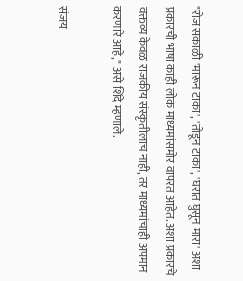"रोज सकाळी 'मारून टाका', 'तोडून टाका', 'घरात घुसून मारा' अशा प्रकारची भाषा काही लोक माध्यमांसमोर वापरत आहेत. अशा प्रकारचे वक्तव्य केवळ राजकीय संस्कृतीलाच नाही, तर माध्यमांचाही अपमान करणारे आहे," असे शिंदे म्हणाले.

संजय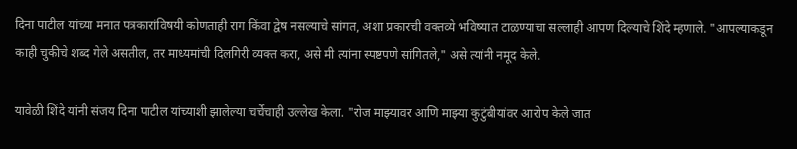दिना पाटील यांच्या मनात पत्रकारांविषयी कोणताही राग किंवा द्वेष नसल्याचे सांगत, अशा प्रकारची वक्तव्ये भविष्यात टाळण्याचा सल्लाही आपण दिल्याचे शिंदे म्हणाले. "आपल्याकडून काही चुकीचे शब्द गेले असतील, तर माध्यमांची दिलगिरी व्यक्त करा, असे मी त्यांना स्पष्टपणे सांगितले," असे त्यांनी नमूद केले.

यावेळी शिंदे यांनी संजय दिना पाटील यांच्याशी झालेल्या चर्चेचाही उल्लेख केला. "रोज माझ्यावर आणि माझ्या कुटुंबीयांवर आरोप केले जात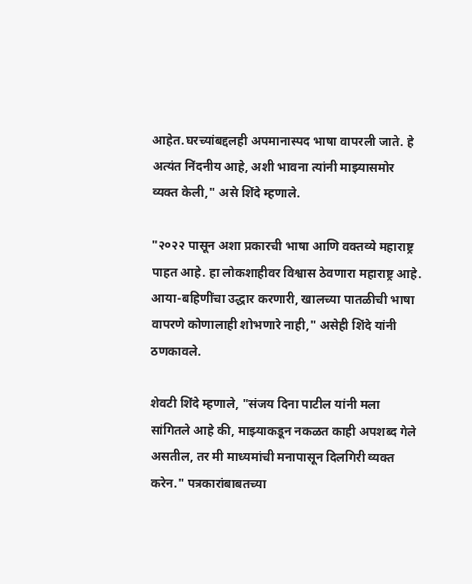आहेत.घरच्यांबद्दलही अपमानास्पद भाषा वापरली जाते. हे अत्यंत निंदनीय आहे, अशी भावना त्यांनी माझ्यासमोर व्यक्त केली," असे शिंदे म्हणाले.

"२०२२ पासून अशा प्रकारची भाषा आणि वक्तव्ये महाराष्ट्र पाहत आहे. हा लोकशाहीवर विश्वास ठेवणारा महाराष्ट्र आहे. आया-बहिणींचा उद्धार करणारी, खालच्या पातळीची भाषा वापरणे कोणालाही शोभणारे नाही," असेही शिंदे यांनी ठणकावले.

शेवटी शिंदे म्हणाले, "संजय दिना पाटील यांनी मला सांगितले आहे की, माझ्याकडून नकळत काही अपशब्द गेले असतील, तर मी माध्यमांची मनापासून दिलगिरी व्यक्त करेन." पत्रकारांबाबतच्या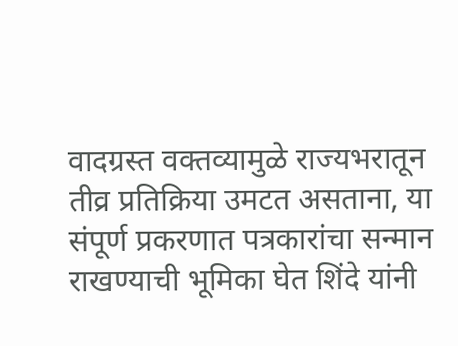वादग्रस्त वक्तव्यामुळे राज्यभरातून तीव्र प्रतिक्रिया उमटत असताना, या संपूर्ण प्रकरणात पत्रकारांचा सन्मान राखण्याची भूमिका घेत शिंदे यांनी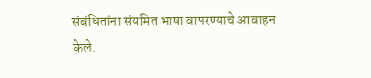संबंधितांना संयमित भाषा वापरण्याचे आवाहन केले.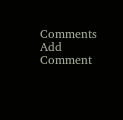Comments
Add Comment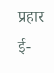प्रहार ई-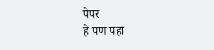पेपर
हे पण पहा